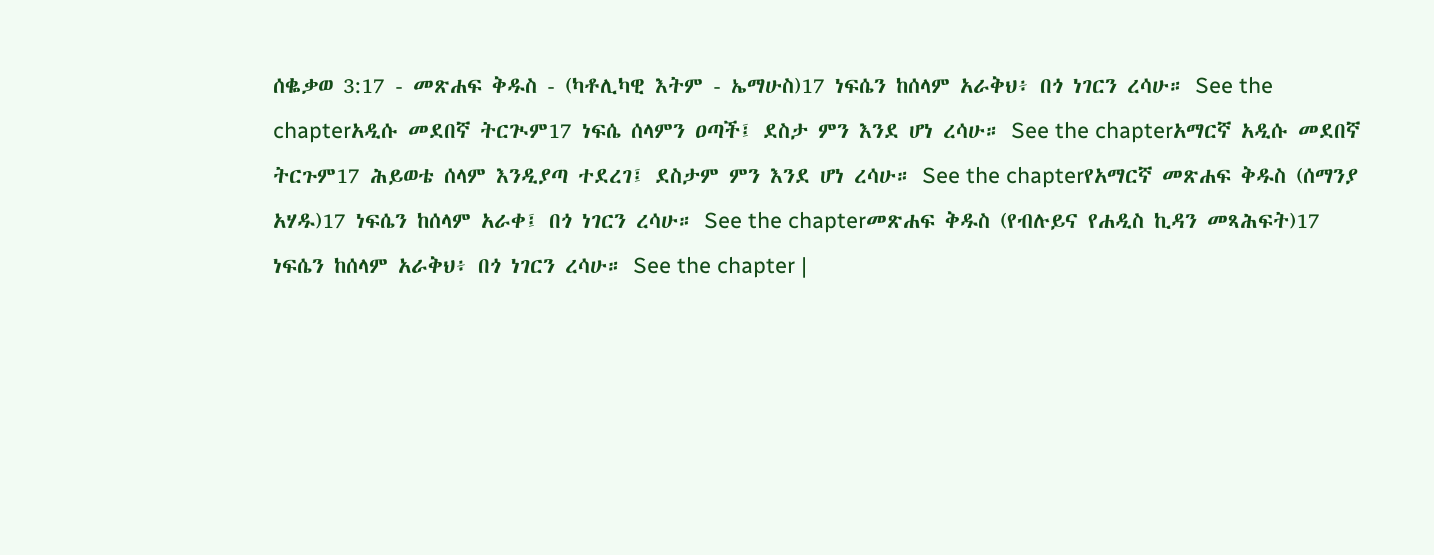ሰቈቃወ 3:17 - መጽሐፍ ቅዱስ - (ካቶሊካዊ እትም - ኤማሁስ)17 ነፍሴን ከሰላም አራቅህ፥ በጎ ነገርን ረሳሁ። See the chapterአዲሱ መደበኛ ትርጒም17 ነፍሴ ሰላምን ዐጣች፤ ደስታ ምን እንደ ሆነ ረሳሁ። See the chapterአማርኛ አዲሱ መደበኛ ትርጉም17 ሕይወቴ ሰላም እንዲያጣ ተደረገ፤ ደስታም ምን እንደ ሆነ ረሳሁ። See the chapterየአማርኛ መጽሐፍ ቅዱስ (ሰማንያ አሃዱ)17 ነፍሴን ከሰላም አራቀ፤ በጎ ነገርን ረሳሁ። See the chapterመጽሐፍ ቅዱስ (የብሉይና የሐዲስ ኪዳን መጻሕፍት)17 ነፍሴን ከሰላም አራቅህ፥ በጎ ነገርን ረሳሁ። See the chapter |